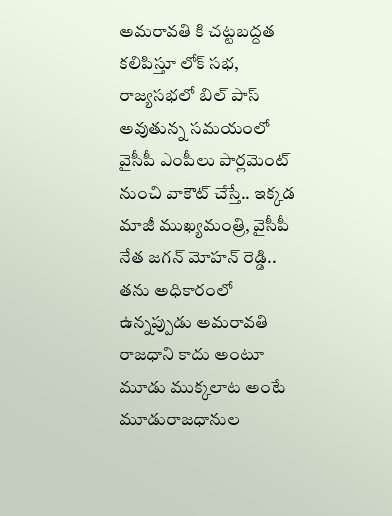అమరావతి కి చట్టబద్దత కలిపిస్తూ లోక్ సభ, రాజ్యసభలో బిల్ పాస్ అవుతున్న సమయంలో వైసీపీ ఎంపీలు పార్లమెంట్ నుంచి వాకౌట్ చేస్తే.. ఇక్కడ మాజీ ముఖ్యమంత్రి, వైసీపీ నేత జగన్ మోహన్ రెడ్డి.. తను అధికారంలో ఉన్నప్పుడు అమరావతి రాజధాని కాదు అంటూ మూడు ముక్కలాట అంటే మూడురాజధానుల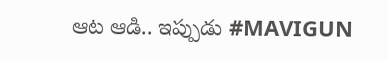ఆట ఆడి.. ఇప్పుడు #MAVIGUN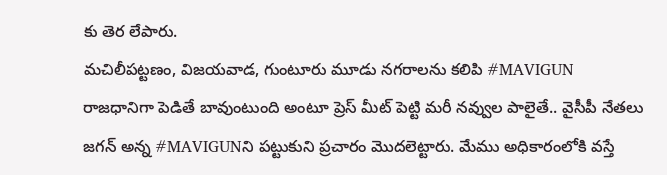కు తెర లేపారు.
మచిలీపట్టణం, విజయవాడ, గుంటూరు మూడు నగరాలను కలిపి #MAVIGUN రాజధానిగా పెడితే బావుంటుంది అంటూ ప్రెస్ మీట్ పెట్టి మరీ నవ్వుల పాలైతే.. వైసీపీ నేతలు జగన్ అన్న #MAVIGUNని పట్టుకుని ప్రచారం మొదలెట్టారు. మేము అధికారంలోకి వస్తే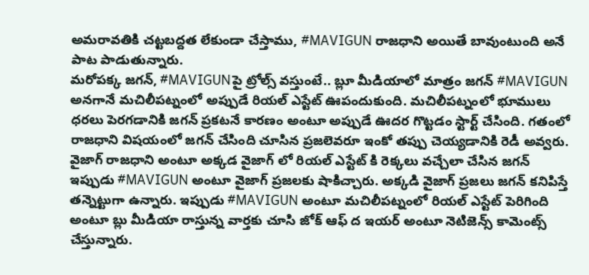అమరావతికి చట్టబద్దత లేకుండా చేస్తాము, #MAVIGUN రాజధాని అయితే బావుంటుంది అనే పాట పాడుతున్నారు.
మరోపక్క జగన్, #MAVIGUNపై ట్రోల్స్ వస్తుంటే.. బ్లూ మీడియాలో మాత్రం జగన్ #MAVIGUN అనగానే మచిలీపట్నంలో అప్పుడే రియల్ ఎస్టేట్ ఊపందుకుంది. మచిలీపట్నంలో భూములు ధరలు పెరగడానికి జగన్ ప్రకటనే కారణం అంటూ అప్పుడే ఊదర గొట్టడం స్టార్ట్ చేసింది. గతంలో రాజధాని విషయంలో జగన్ చేసింది చూసిన ప్రజలెవరూ ఇంకో తప్పు చెయ్యడానికి రెడీ అవ్వరు.
వైజాగ్ రాజధాని అంటూ అక్కడ వైజాగ్ లో రియల్ ఎస్టేట్ కి రెక్కలు వచ్చేలా చేసిన జగన్ ఇప్పుడు #MAVIGUN అంటూ వైజాగ్ ప్రజలకు షాకిచ్చారు. అక్కడి వైజాగ్ ప్రజలు జగన్ కనిపిస్తే తన్నెట్టుగా ఉన్నారు. ఇప్పుడు #MAVIGUN అంటూ మచిలీపట్నంలో రియల్ ఎస్టేట్ పెరిగింది అంటూ బ్లు మీడియా రాస్తున్న వార్తకు చూసి జోక్ ఆఫ్ ద ఇయర్ అంటూ నెటిజెన్స్ కామెంట్స్ చేస్తున్నారు.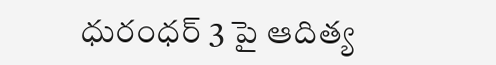ధురంధర్ 3 పై ఆదిత్య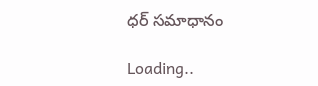ధర్ సమాధానం

Loading..